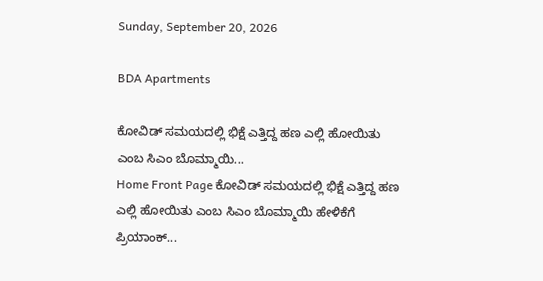Sunday, September 20, 2026

BDA Apartments

ಕೋವಿಡ್ ಸಮಯದಲ್ಲಿ ಭಿಕ್ಷೆ ಎತ್ತಿದ್ದ ಹಣ ಎಲ್ಲಿ ಹೋಯಿತು ಎಂಬ ಸಿಎಂ ಬೊಮ್ಮಾಯಿ...
Home Front Page ಕೋವಿಡ್ ಸಮಯದಲ್ಲಿ ಭಿಕ್ಷೆ ಎತ್ತಿದ್ದ ಹಣ ಎಲ್ಲಿ ಹೋಯಿತು ಎಂಬ ಸಿಎಂ ಬೊಮ್ಮಾಯಿ ಹೇಳಿಕೆಗೆ ಪ್ರಿಯಾಂಕ್...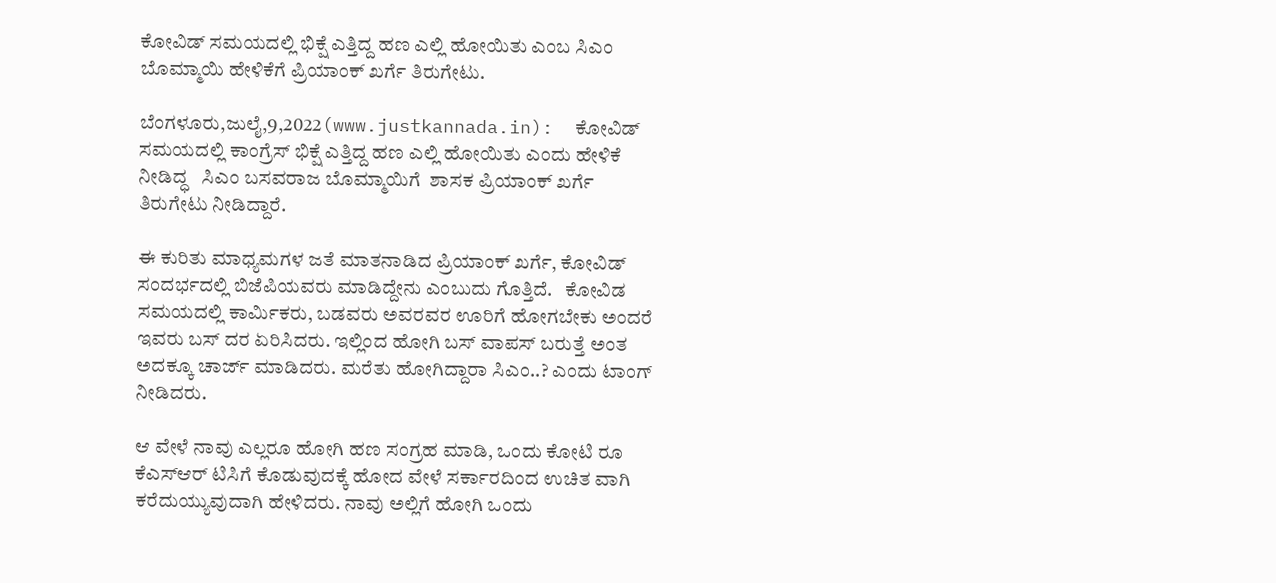ಕೋವಿಡ್ ಸಮಯದಲ್ಲಿ ಭಿಕ್ಷೆ ಎತ್ತಿದ್ದ ಹಣ ಎಲ್ಲಿ ಹೋಯಿತು ಎಂಬ ಸಿಎಂ ಬೊಮ್ಮಾಯಿ ಹೇಳಿಕೆಗೆ ಪ್ರಿಯಾಂಕ್ ಖರ್ಗೆ ತಿರುಗೇಟು.

ಬೆಂಗಳೂರು,ಜುಲೈ,9,2022(www.justkannada.in):  ಕೋವಿಡ್ ಸಮಯದಲ್ಲಿ ಕಾಂಗ್ರೆಸ್ ಭಿಕ್ಷೆ ಎತ್ತಿದ್ದ ಹಣ ಎಲ್ಲಿ ಹೋಯಿತು ಎಂದು ಹೇಳಿಕೆ ನೀಡಿದ್ಧ   ಸಿಎಂ ಬಸವರಾಜ ಬೊಮ್ಮಾಯಿಗೆ  ಶಾಸಕ ಪ್ರಿಯಾಂಕ್ ಖರ್ಗೆ ತಿರುಗೇಟು ನೀಡಿದ್ದಾರೆ.

ಈ ಕುರಿತು ಮಾಧ್ಯಮಗಳ ಜತೆ ಮಾತನಾಡಿದ ಪ್ರಿಯಾಂಕ್ ಖರ್ಗೆ, ಕೋವಿಡ್ ಸಂದರ್ಭದಲ್ಲಿ ಬಿಜೆಪಿಯವರು ಮಾಡಿದ್ದೇನು ಎಂಬುದು ಗೊತ್ತಿದೆ.   ಕೋವಿಡ ಸಮಯದಲ್ಲಿ ಕಾರ್ಮಿಕರು, ಬಡವರು ಅವರವರ ಊರಿಗೆ ಹೋಗಬೇಕು ಅಂದರೆ ಇವರು ಬಸ್ ದರ ಏರಿಸಿದರು. ಇಲ್ಲಿಂದ ಹೋಗಿ ಬಸ್ ವಾಪಸ್ ಬರುತ್ತೆ ಅಂತ ಅದಕ್ಕೂ ಚಾರ್ಜ್ ಮಾಡಿದರು. ಮರೆತು ಹೋಗಿದ್ದಾರಾ ಸಿಎಂ..? ಎಂದು ಟಾಂಗ್ ನೀಡಿದರು.

ಆ ವೇಳೆ ನಾವು ಎಲ್ಲರೂ ಹೋಗಿ ಹಣ ಸಂಗ್ರಹ ಮಾಡಿ, ಒಂದು ಕೋಟಿ ರೂ ಕೆಎಸ್‌ಆರ್ ಟಿಸಿಗೆ ಕೊಡುವುದಕ್ಕೆ ಹೋದ ವೇಳೆ ಸರ್ಕಾರದಿಂದ ಉಚಿತ ವಾಗಿ ಕರೆದುಯ್ಯುವುದಾಗಿ ಹೇಳಿದರು. ನಾವು ಅಲ್ಲಿಗೆ ಹೋಗಿ ಒಂದು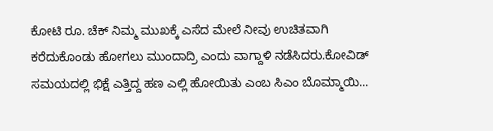ಕೋಟಿ ರೂ. ಚೆಕ್ ನಿಮ್ಮ ಮುಖಕ್ಕೆ ಎಸೆದ ಮೇಲೆ ನೀವು ಉಚಿತವಾಗಿ ಕರೆದುಕೊಂಡು ಹೋಗಲು ಮುಂದಾದ್ರಿ ಎಂದು ವಾಗ್ದಾಳಿ ನಡೆಸಿದರು.ಕೋವಿಡ್ ಸಮಯದಲ್ಲಿ ಭಿಕ್ಷೆ ಎತ್ತಿದ್ದ ಹಣ ಎಲ್ಲಿ ಹೋಯಿತು ಎಂಬ ಸಿಎಂ ಬೊಮ್ಮಾಯಿ...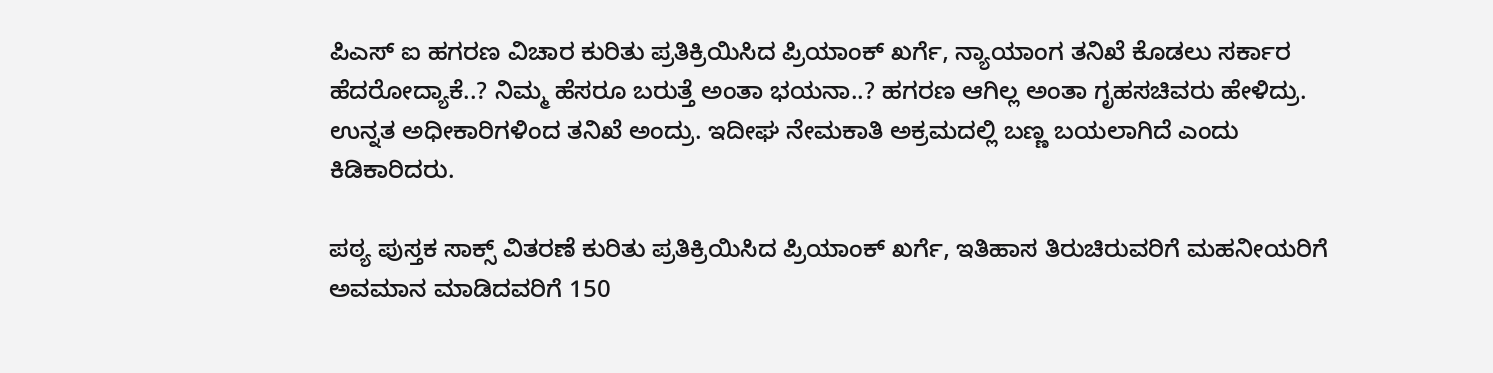ಪಿಎಸ್ ಐ ಹಗರಣ ವಿಚಾರ ಕುರಿತು ಪ್ರತಿಕ್ರಿಯಿಸಿದ ಪ್ರಿಯಾಂಕ್ ಖರ್ಗೆ, ನ್ಯಾಯಾಂಗ ತನಿಖೆ ಕೊಡಲು ಸರ್ಕಾರ  ಹೆದರೋದ್ಯಾಕೆ..? ನಿಮ್ಮ ಹೆಸರೂ ಬರುತ್ತೆ ಅಂತಾ ಭಯನಾ..? ಹಗರಣ ಆಗಿಲ್ಲ ಅಂತಾ ಗೃಹಸಚಿವರು ಹೇಳಿದ್ರು. ಉನ್ನತ ಅಧೀಕಾರಿಗಳಿಂದ ತನಿಖೆ ಅಂದ್ರು. ಇದೀಘ ನೇಮಕಾತಿ ಅಕ್ರಮದಲ್ಲಿ ಬಣ್ಣ ಬಯಲಾಗಿದೆ ಎಂದು ಕಿಡಿಕಾರಿದರು.

ಪಠ್ಯ ಪುಸ್ತಕ ಸಾಕ್ಸ್ ವಿತರಣೆ ಕುರಿತು ಪ್ರತಿಕ್ರಿಯಿಸಿದ ಪ್ರಿಯಾಂಕ್ ಖರ್ಗೆ, ಇತಿಹಾಸ ತಿರುಚಿರುವರಿಗೆ ಮಹನೀಯರಿಗೆ ಅವಮಾನ ಮಾಡಿದವರಿಗೆ 150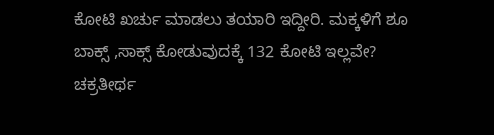ಕೋಟಿ ಖರ್ಚು ಮಾಡಲು ತಯಾರಿ ಇದ್ದೀರಿ. ಮಕ್ಕಳಿಗೆ ಶೂ ಬಾಕ್ಸ್ ,ಸಾಕ್ಸ್ ಕೋಡುವುದಕ್ಕೆ 132 ಕೋಟಿ ಇಲ್ಲವೇ? ಚಕ್ರತೀರ್ಥ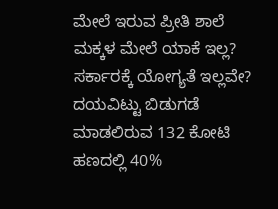ಮೇಲೆ ಇರುವ ಪ್ರೀತಿ ಶಾಲೆ ಮಕ್ಕಳ ಮೇಲೆ ಯಾಕೆ ಇಲ್ಲ?  ಸರ್ಕಾರಕ್ಕೆ ಯೋಗ್ಯತೆ ಇಲ್ಲವೇ? ದಯವಿಟ್ಟು ಬಿಡುಗಡೆ ಮಾಡಲಿರುವ 132 ಕೋಟಿ ಹಣದಲ್ಲಿ 40%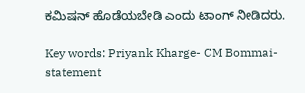ಕಮಿಷನ್ ಹೊಡೆಯಬೇಡಿ ಎಂದು ಟಾಂಗ್ ನೀಡಿದರು.

Key words: Priyank Kharge- CM Bommai- statement